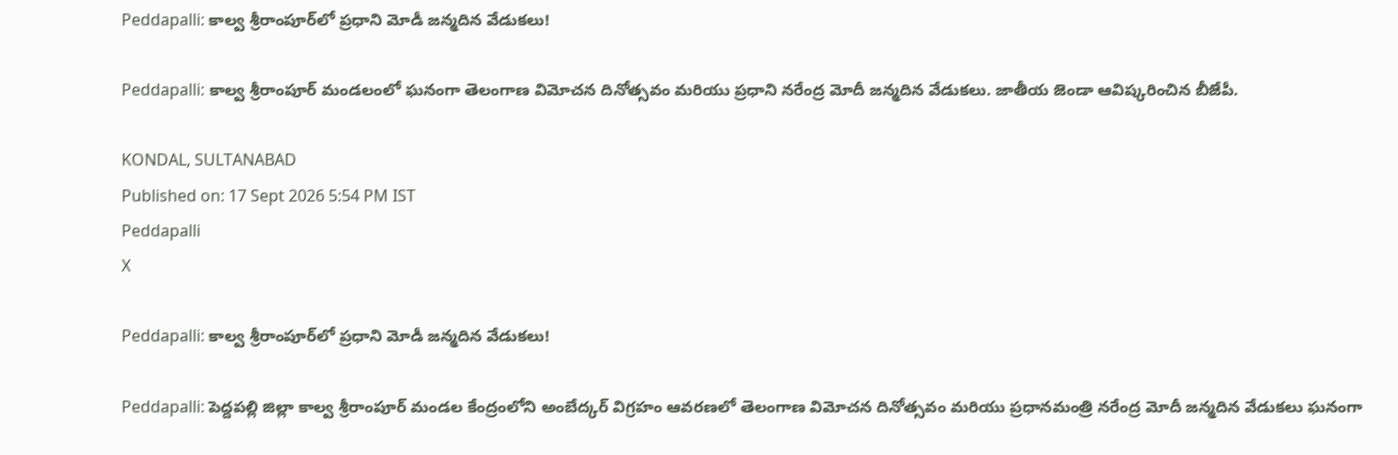Peddapalli: కాల్వ శ్రీరాంపూర్‌లో ప్రధాని మోడీ జన్మదిన వేడుకలు!

Peddapalli: కాల్వ శ్రీరాంపూర్ మండలంలో ఘనంగా తెలంగాణ విమోచన దినోత్సవం మరియు ప్రధాని నరేంద్ర మోదీ జన్మదిన వేడుకలు. జాతీయ జెండా ఆవిష్కరించిన బీజేపీ.

KONDAL, SULTANABAD
Published on: 17 Sept 2026 5:54 PM IST
Peddapalli
X

Peddapalli: కాల్వ శ్రీరాంపూర్‌లో ప్రధాని మోడీ జన్మదిన వేడుకలు!

Peddapalli: పెద్దపల్లి జిల్లా కాల్వ శ్రీరాంపూర్ మండల కేంద్రంలోని అంబేద్కర్ విగ్రహం ఆవరణలో తెలంగాణ విమోచన దినోత్సవం మరియు ప్రధానమంత్రి నరేంద్ర మోదీ జన్మదిన వేడుకలు ఘనంగా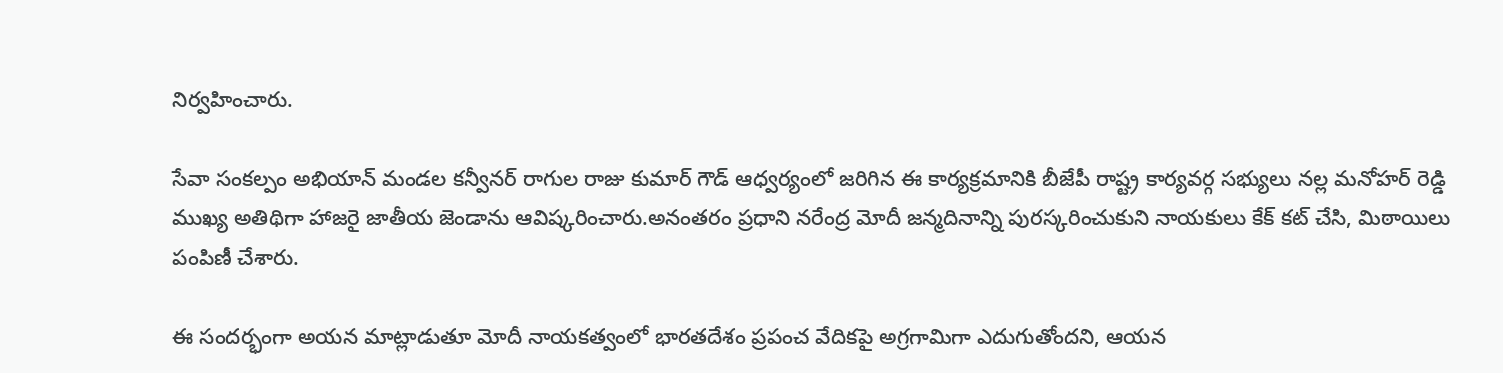నిర్వహించారు.

సేవా సంకల్పం అభియాన్ మండల కన్వీనర్ రాగుల రాజు కుమార్ గౌడ్ ఆధ్వర్యంలో జరిగిన ఈ కార్యక్రమానికి బీజేపీ రాష్ట్ర కార్యవర్గ సభ్యులు నల్ల మనోహర్ రెడ్డి ముఖ్య అతిథిగా హాజరై జాతీయ జెండాను ఆవిష్కరించారు.అనంతరం ప్రధాని నరేంద్ర మోదీ జన్మదినాన్ని పురస్కరించుకుని నాయకులు కేక్ కట్ చేసి, మిఠాయిలు పంపిణీ చేశారు.

ఈ సందర్భంగా అయన మాట్లాడుతూ మోదీ నాయకత్వంలో భారతదేశం ప్రపంచ వేదికపై అగ్రగామిగా ఎదుగుతోందని, ఆయన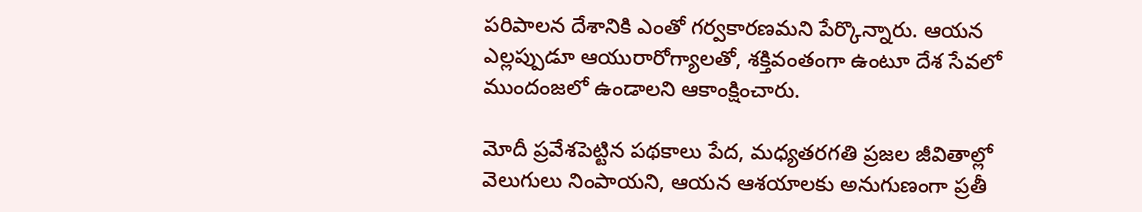పరిపాలన దేశానికి ఎంతో గర్వకారణమని పేర్కొన్నారు. ఆయన ఎల్లప్పుడూ ఆయురారోగ్యాలతో, శక్తివంతంగా ఉంటూ దేశ సేవలో ముందంజలో ఉండాలని ఆకాంక్షించారు.

మోదీ ప్రవేశపెట్టిన పథకాలు పేద, మధ్యతరగతి ప్రజల జీవితాల్లో వెలుగులు నింపాయని, ఆయన ఆశయాలకు అనుగుణంగా ప్రతీ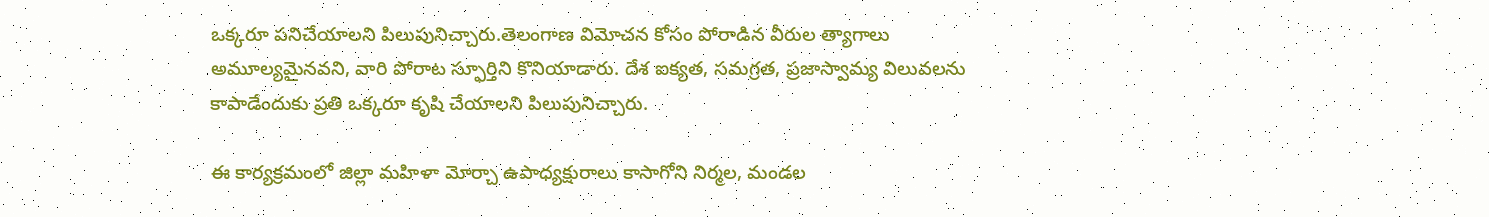ఒక్కరూ పనిచేయాలని పిలుపునిచ్చారు.తెలంగాణ విమోచన కోసం పోరాడిన వీరుల త్యాగాలు అమూల్యమైనవని, వారి పోరాట స్ఫూర్తిని కొనియాడారు. దేశ ఐక్యత, సమగ్రత, ప్రజాస్వామ్య విలువలను కాపాడేందుకు ప్రతి ఒక్కరూ కృషి చేయాలని పిలుపునిచ్చారు.

ఈ కార్యక్రమంలో జిల్లా మహిళా మోర్చా ఉపాధ్యక్షురాలు కాసాగోని నిర్మల, మండల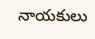నాయకులు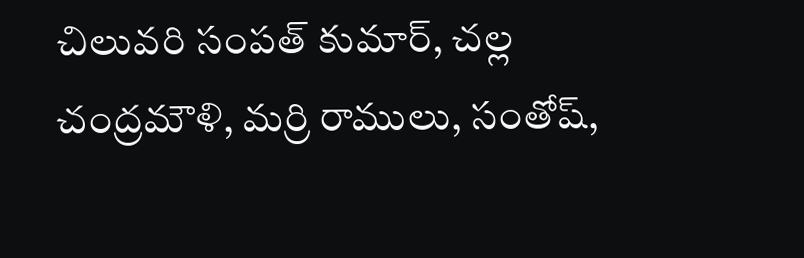చిలువరి సంపత్ కుమార్, చల్ల చంద్రమౌళి, మర్రి రాములు, సంతోష్,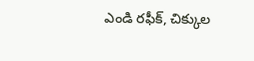ఎండి రఫీక్, చిక్కుల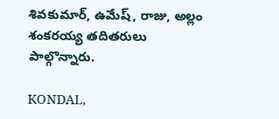శివకుమార్, ఉమేష్, రాజు, అల్లం శంకరయ్య తదితరులు పాల్గొన్నారు.

KONDAL,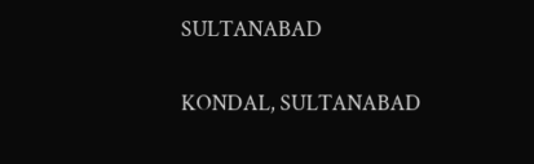SULTANABAD

KONDAL, SULTANABAD